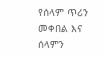የሰላም ጥሪን መቀበል እና ሰላምን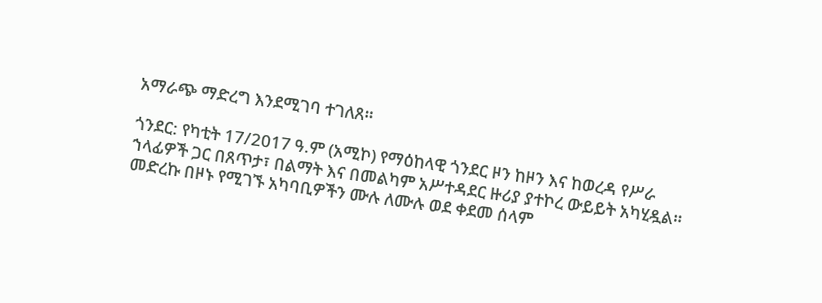አማራጭ ማድረግ እንደሚገባ ተገለጸ።

ጎንደር: የካቲት 17/2017 ዓ.ም (አሚኮ) የማዕከላዊ ጎንደር ዞን ከዞን እና ከወረዳ የሥራ ኀላፊዎች ጋር በጸጥታ፣ በልማት እና በመልካም አሥተዳደር ዙሪያ ያተኮረ ውይይት አካሂዷል። መድረኩ በዞኑ የሚገኙ አካባቢዎችን ሙሉ ለሙሉ ወደ ቀደመ ሰላም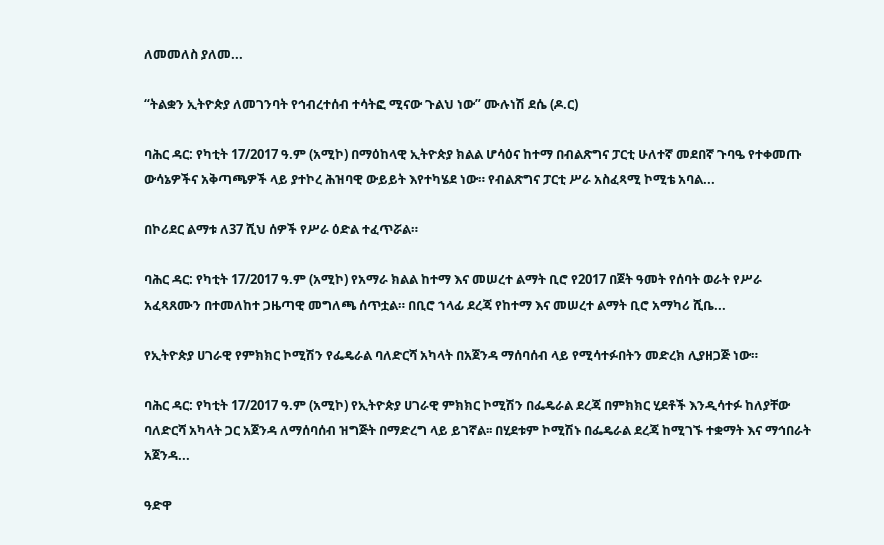ለመመለስ ያለመ...

“ትልቋን ኢትዮጵያ ለመገንባት የኅብረተሰብ ተሳትፎ ሚናው ጉልህ ነው” ሙሉነሽ ደሴ (ዶ.ር)

ባሕር ዳር: የካቲት 17/2017 ዓ.ም (አሚኮ) በማዕከላዊ ኢትዮጵያ ክልል ሆሳዕና ከተማ በብልጽግና ፓርቲ ሁለተኛ መደበኛ ጉባዔ የተቀመጡ ውሳኔዎችና አቅጣጫዎች ላይ ያተኮረ ሕዝባዊ ውይይት እየተካሄደ ነው። የብልጽግና ፓርቲ ሥራ አስፈጻሚ ኮሚቴ አባል...

በኮሪደር ልማቱ ለ37 ሺህ ሰዎች የሥራ ዕድል ተፈጥሯል።

ባሕር ዳር: የካቲት 17/2017 ዓ.ም (አሚኮ) የአማራ ክልል ከተማ እና መሠረተ ልማት ቢሮ የ2017 በጀት ዓመት የሰባት ወራት የሥራ አፈጻጸሙን በተመለከተ ጋዜጣዊ መግለጫ ሰጥቷል። በቢሮ ኀላፊ ደረጃ የከተማ እና መሠረተ ልማት ቢሮ አማካሪ ሺቤ...

የኢትዮጵያ ሀገራዊ የምክክር ኮሚሽን የፌዴራል ባለድርሻ አካላት በአጀንዳ ማሰባሰብ ላይ የሚሳተፉበትን መድረክ ሊያዘጋጅ ነው።

ባሕር ዳር: የካቲት 17/2017 ዓ.ም (አሚኮ) የኢትዮጵያ ሀገራዊ ምክክር ኮሚሽን በፌዴራል ደረጃ በምክክር ሂደቶች እንዲሳተፉ ከለያቸው ባለድርሻ አካላት ጋር አጀንዳ ለማሰባሰብ ዝግጅት በማድረግ ላይ ይገኛል፡፡ በሂደቱም ኮሚሽኑ በፌዴራል ደረጃ ከሚገኙ ተቋማት እና ማኅበራት አጀንዳ...

ዓድዋ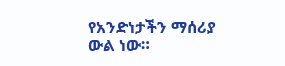የአንድነታችን ማሰሪያ ውል ነው።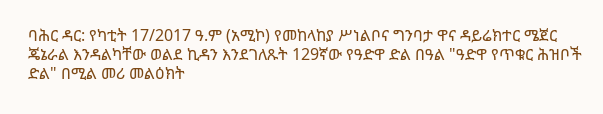ባሕር ዳር: የካቲት 17/2017 ዓ.ም (አሚኮ) የመከላከያ ሥነልቦና ግንባታ ዋና ዳይሬክተር ሜጀር ጄኔራል እንዳልካቸው ወልደ ኪዳን እንደገለጹት 129ኛው የዓድዋ ድል በዓል "ዓድዋ የጥቁር ሕዝቦች ድል" በሚል መሪ መልዕክት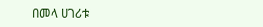በመላ ሀገሪቱ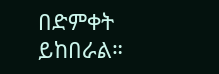በድምቀት ይከበራል።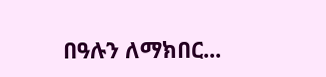በዓሉን ለማክበር...